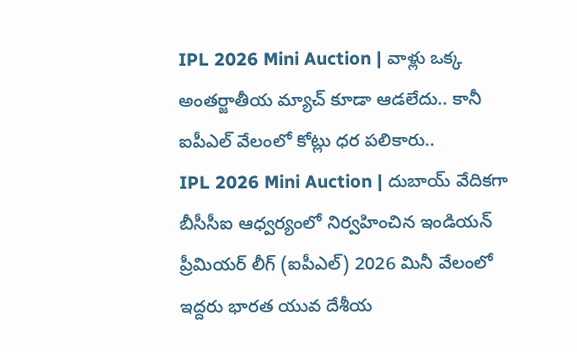IPL 2026 Mini Auction | వాళ్లు ఒక్క అంతర్జాతీయ మ్యాచ్ కూడా ఆడలేదు.. కానీ ఐపీఎల్ వేలంలో కోట్లు ధర పలికారు..
IPL 2026 Mini Auction | దుబాయ్ వేదికగా బీసీసీఐ ఆధ్వర్యంలో నిర్వహించిన ఇండియన్ ప్రీమియర్ లీగ్ (ఐపీఎల్) 2026 మినీ వేలంలో ఇద్దరు భారత యువ దేశీయ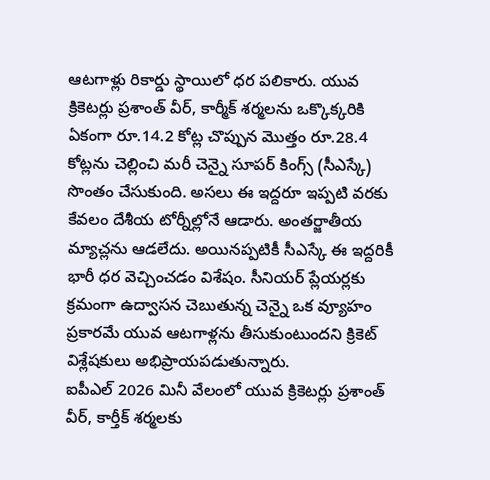ఆటగాళ్లు రికార్డు స్థాయిలో ధర పలికారు. యువ క్రికెటర్లు ప్రశాంత్ వీర్, కార్మీక్ శర్మలను ఒక్కొక్కరికి ఏకంగా రూ.14.2 కోట్ల చొప్పున మొత్తం రూ.28.4 కోట్లను చెల్లించి మరీ చెన్నై సూపర్ కింగ్స్ (సీఎస్కే) సొంతం చేసుకుంది. అసలు ఈ ఇద్దరూ ఇప్పటి వరకు కేవలం దేశీయ టోర్నీల్లోనే ఆడారు. అంతర్జాతీయ మ్యాచ్లను ఆడలేదు. అయినప్పటికీ సీఎస్కే ఈ ఇద్దరికీ భారీ ధర వెచ్చించడం విశేషం. సీనియర్ ప్లేయర్లకు క్రమంగా ఉద్వాసన చెబుతున్న చెన్నై ఒక వ్యూహం ప్రకారమే యువ ఆటగాళ్లను తీసుకుంటుందని క్రికెట్ విశ్లేషకులు అభిప్రాయపడుతున్నారు.
ఐపీఎల్ 2026 మినీ వేలంలో యువ క్రికెటర్లు ప్రశాంత్ వీర్, కార్తీక్ శర్మలకు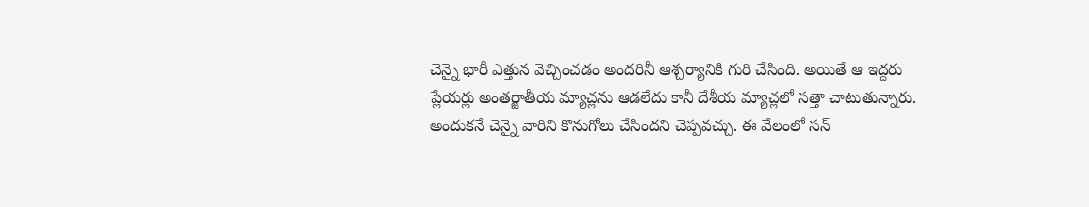చెన్నై భారీ ఎత్తున వెచ్చించడం అందరినీ ఆశ్చర్యానికి గురి చేసింది. అయితే ఆ ఇద్దరు ప్లేయర్లు అంతర్జాతీయ మ్యాచ్లను ఆడలేదు కానీ దేశీయ మ్యాచ్లలో సత్తా చాటుతున్నారు. అందుకనే చెన్నై వారిని కొనుగోలు చేసిందని చెప్పవచ్చు. ఈ వేలంలో సన్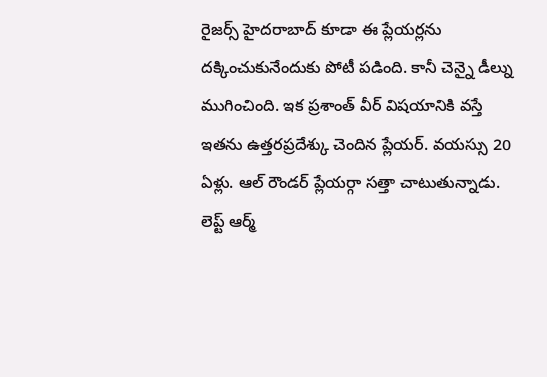రైజర్స్ హైదరాబాద్ కూడా ఈ ప్లేయర్లను దక్కించుకునేందుకు పోటీ పడింది. కానీ చెన్నై డీల్ను ముగించింది. ఇక ప్రశాంత్ వీర్ విషయానికి వస్తే ఇతను ఉత్తరప్రదేశ్కు చెందిన ప్లేయర్. వయస్సు 20 ఏళ్లు. ఆల్ రౌండర్ ప్లేయర్గా సత్తా చాటుతున్నాడు. లెప్ట్ ఆర్మ్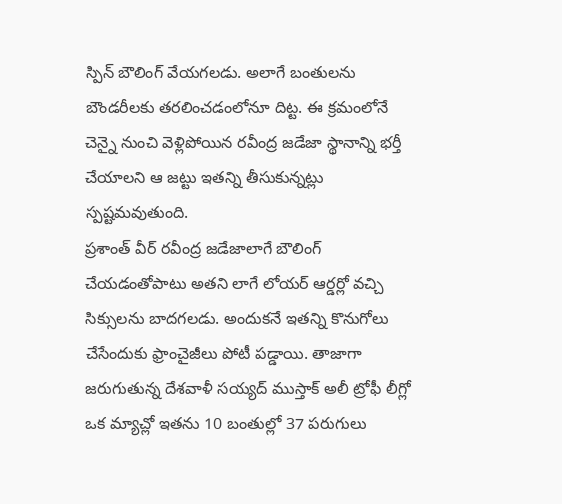స్పిన్ బౌలింగ్ వేయగలడు. అలాగే బంతులను బౌండరీలకు తరలించడంలోనూ దిట్ట. ఈ క్రమంలోనే చెన్నై నుంచి వెళ్లిపోయిన రవీంద్ర జడేజా స్థానాన్ని భర్తీ చేయాలని ఆ జట్టు ఇతన్ని తీసుకున్నట్లు స్పష్టమవుతుంది.
ప్రశాంత్ వీర్ రవీంద్ర జడేజాలాగే బౌలింగ్ చేయడంతోపాటు అతని లాగే లోయర్ ఆర్డర్లో వచ్చి సిక్సులను బాదగలడు. అందుకనే ఇతన్ని కొనుగోలు చేసేందుకు ఫ్రాంచైజీలు పోటీ పడ్డాయి. తాజాగా జరుగుతున్న దేశవాళీ సయ్యద్ ముస్తాక్ అలీ ట్రోఫీ లీగ్లో ఒక మ్యాచ్లో ఇతను 10 బంతుల్లో 37 పరుగులు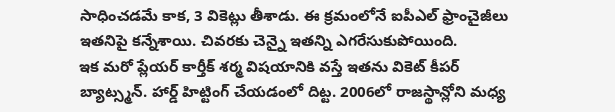సాధించడమే కాక, 3 వికెట్లు తీశాడు. ఈ క్రమంలోనే ఐపీఎల్ ఫ్రాంచైజీలు ఇతనిపై కన్నేశాయి. చివరకు చెన్నై ఇతన్ని ఎగరేసుకుపోయింది.
ఇక మరో ప్లేయర్ కార్తీక్ శర్మ విషయానికి వస్తే ఇతను వికెట్ కీపర్ బ్యాట్స్మన్. హార్డ్ హిట్టింగ్ చేయడంలో దిట్ట. 2006లో రాజస్థాన్లోని మధ్య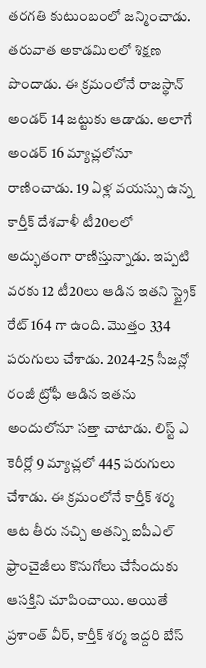తరగతి కుటుంబంలో జన్మించాడు. తరువాత అకాడమిలలో శిక్షణ పొందాడు. ఈ క్రమంలోనే రాజస్థాన్ అండర్ 14 జట్టుకు ఆడాడు. అలాగే అండర్ 16 మ్యాచ్లలోనూ రాణించాడు. 19 ఏళ్ల వయస్సు ఉన్న కార్తీక్ దేశవాళీ టీ20లలో అద్భుతంగా రాణిస్తున్నాడు. ఇప్పటి వరకు 12 టీ20లు ఆడిన ఇతని స్ట్రైక్ రేట్ 164 గా ఉంది. మొత్తం 334 పరుగులు చేశాడు. 2024-25 సీజన్లో రంజీ ట్రోఫీ ఆడిన ఇతను అందులోనూ సత్తా చాటాడు. లిస్ట్ ఎ కెరీర్లో 9 మ్యాచ్లలో 445 పరుగులు చేశాడు. ఈ క్రమంలోనే కార్తీక్ శర్మ ఆట తీరు నచ్చి అతన్ని ఐపీఎల్ ఫ్రాంచైజీలు కొనుగోలు చేసేందుకు ఆసక్తిని చూపించాయి. అయితే ప్రశాంత్ వీర్, కార్తీక్ శర్మ ఇద్దరి బేస్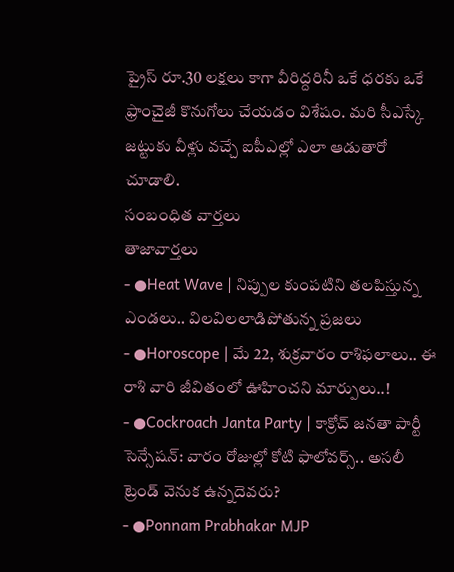ప్రైస్ రూ.30 లక్షలు కాగా వీరిద్దరినీ ఒకే ధరకు ఒకే ఫ్రాంచైజీ కొనుగోలు చేయడం విశేషం. మరి సీఎస్కే జట్టుకు వీళ్లు వచ్చే ఐపీఎల్లో ఎలా ఆడుతారో చూడాలి.
సంబంధిత వార్తలు
తాజావార్తలు
- ●Heat Wave | నిప్పుల కుంపటిని తలపిస్తున్న ఎండలు.. విలవిలలాడిపోతున్న ప్రజలు
- ●Horoscope | మే 22, శుక్రవారం రాశిఫలాలు.. ఈ రాశి వారి జీవితంలో ఊహించని మార్పులు..!
- ●Cockroach Janta Party | కాక్రోచ్ జనతా పార్టీ సెన్సేషన్: వారం రోజుల్లో కోటి ఫాలోవర్స్.. అసలీ ట్రెండ్ వెనుక ఉన్నదెవరు?
- ●Ponnam Prabhakar MJP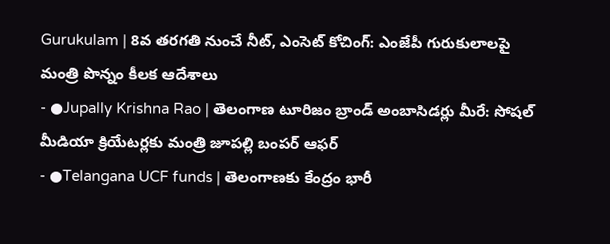Gurukulam | 8వ తరగతి నుంచే నీట్, ఎంసెట్ కోచింగ్: ఎంజేపీ గురుకులాలపై మంత్రి పొన్నం కీలక ఆదేశాలు
- ●Jupally Krishna Rao | తెలంగాణ టూరిజం బ్రాండ్ అంబాసిడర్లు మీరే: సోషల్ మీడియా క్రియేటర్లకు మంత్రి జూపల్లి బంపర్ ఆఫర్
- ●Telangana UCF funds | తెలంగాణకు కేంద్రం భారీ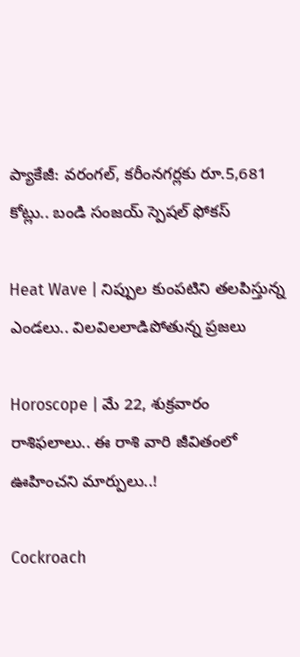ప్యాకేజీ: వరంగల్, కరీంనగర్లకు రూ.5,681 కోట్లు.. బండి సంజయ్ స్పెషల్ ఫోకస్

Heat Wave | నిప్పుల కుంపటిని తలపిస్తున్న ఎండలు.. విలవిలలాడిపోతున్న ప్రజలు

Horoscope | మే 22, శుక్రవారం రాశిఫలాలు.. ఈ రాశి వారి జీవితంలో ఊహించని మార్పులు..!

Cockroach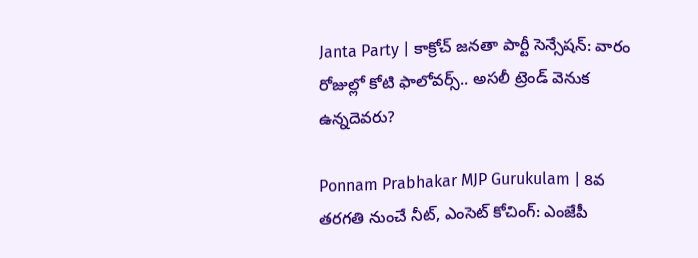Janta Party | కాక్రోచ్ జనతా పార్టీ సెన్సేషన్: వారం రోజుల్లో కోటి ఫాలోవర్స్.. అసలీ ట్రెండ్ వెనుక ఉన్నదెవరు?

Ponnam Prabhakar MJP Gurukulam | 8వ తరగతి నుంచే నీట్, ఎంసెట్ కోచింగ్: ఎంజేపీ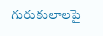గురుకులాలపై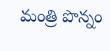మంత్రి పొన్నం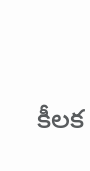కీలక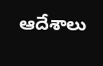ఆదేశాలు